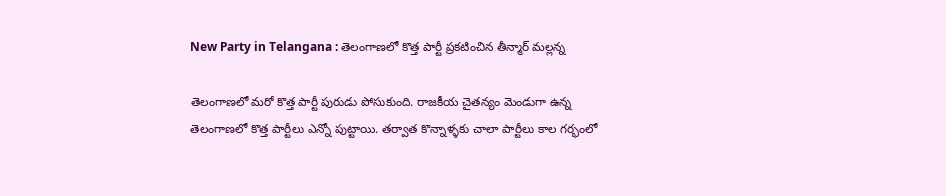New Party in Telangana : తెలంగాణలో కొత్త పార్టీ ప్రకటించిన తీన్మార్ మల్లన్న

తెలంగాణలో మరో కొత్త పార్టీ పురుడు పోసుకుంది. రాజకీయ చైతన్యం మెండుగా ఉన్న తెలంగాణలో కొత్త పార్టీలు ఎన్నో పుట్టాయి. తర్వాత కొన్నాళ్ళకు చాలా పార్టీలు కాల గర్భంలో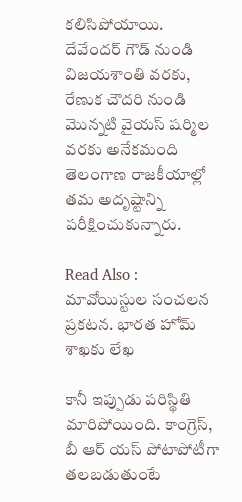కలిసిపోయాయి. దేవేందర్ గౌడ్ నుండి విజయశాంతి వరకు, రేణుక చౌదరి నుండి మొన్నటి వైయస్ షర్మిల వరకు అనేకమంది తెలంగాణ రాజకీయాల్లో తమ అదృష్టాన్ని పరీక్షించుకున్నారు.

Read Also : మావోయిస్టుల సంచలన ప్రకటన. భారత హోమ్ శాఖకు లేఖ

కానీ ఇప్పుడు పరిస్థితి మారిపోయింది. కాంగ్రెస్, బీ ఆర్ యస్ పోటాపోటీగా తలబడుతుంటే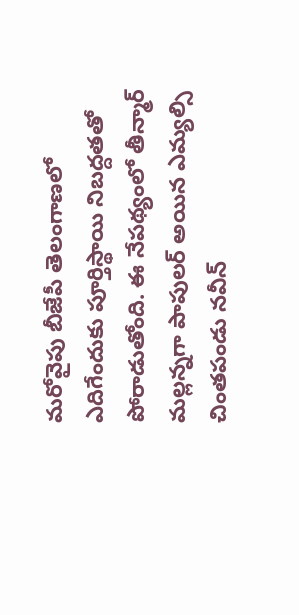మరోవైపు బీజేపీ తెలంగాణలో ఎదిగేందుకు పూర్తిస్థాయి నిబద్దతతో పోరాడుతోంది. ఈ నేపథ్యంలో తీన్మార్ మల్లన్నగా పాపులర్ అయిన ఎమ్యల్సి చింతపండు నవీన్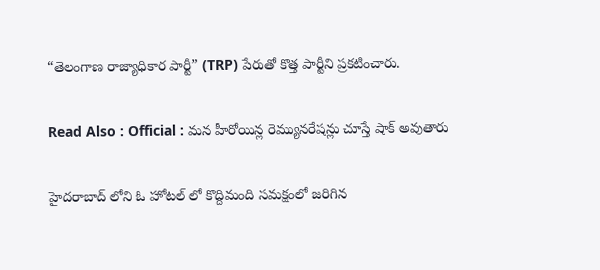“తెలంగాణ రాజ్యాధికార పార్టీ” (TRP) పేరుతో కొత్త పార్టీని ప్రకటించారు.

Read Also : Official : మన హీరోయిన్ల రెమ్యునరేషన్లు చూస్తే షాక్ అవుతారు

హైదరాబాద్ లోని ఓ హోటల్ లో కొద్దిమంది సమక్షంలో జరిగిన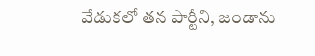వేడుకలో తన పార్టీని, జండాను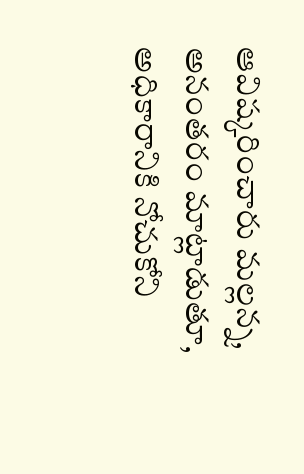ఆవిష్కరించారు మల్లన్న, అనంతరం మాట్లాడుతూ, అధికారానికి నోచుకోని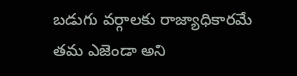బడుగు వర్గాలకు రాజ్యాధికారమే తమ ఎజెండా అని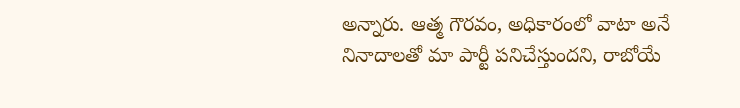అన్నారు. ఆత్మ గౌరవం, అధికారంలో వాటా అనే నినాదాలతో మా పార్టీ పనిచేస్తుందని, రాబోయే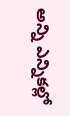అన్ని ఎన్నికల్లో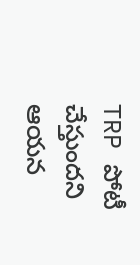TRP పోటీ చేస్తుందని ఆయన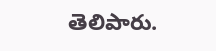తెలిపారు.